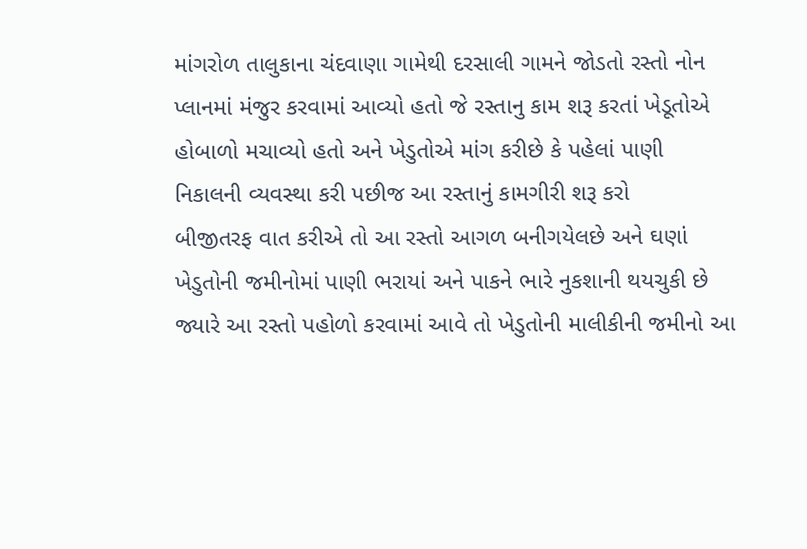માંગરોળ તાલુકાના ચંદવાણા ગામેથી દરસાલી ગામને જોડતો રસ્તો નોન પ્લાનમાં મંજુર કરવામાં આવ્યો હતો જે રસ્તાનુ કામ શરૂ કરતાં ખેડૂતોએ હોબાળો મચાવ્યો હતો અને ખેડુતોએ માંગ કરીછે કે પહેલાં પાણી નિકાલની વ્યવસ્થા કરી પછીજ આ રસ્તાનું કામગીરી શરૂ કરો
બીજીતરફ વાત કરીએ તો આ રસ્તો આગળ બનીગયેલછે અને ઘણાં ખેડુતોની જમીનોમાં પાણી ભરાયાં અને પાકને ભારે નુકશાની થયચુકી છે જ્યારે આ રસ્તો પહોળો કરવામાં આવે તો ખેડુતોની માલીકીની જમીનો આ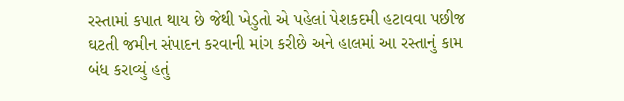રસ્તામાં કપાત થાય છે જેથી ખેડુતો એ પહેલાં પેશકદમી હટાવવા પછીજ ઘટતી જમીન સંપાદન કરવાની માંગ કરીછે અને હાલમાં આ રસ્તાનું કામ બંધ કરાવ્યું હતું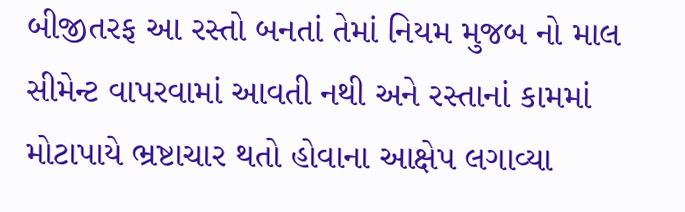બીજીતરફ આ રસ્તો બનતાં તેમાં નિયમ મુજબ નો માલ સીમેન્ટ વાપરવામાં આવતી નથી અને રસ્તાનાં કામમાં મોટાપાયે ભ્રષ્ટાચાર થતો હોવાના આક્ષેપ લગાવ્યા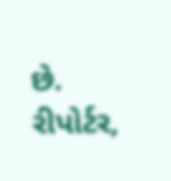છે.
રીપોર્ટર,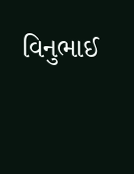વિનુભાઈ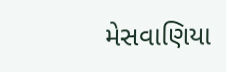મેસવાણિયા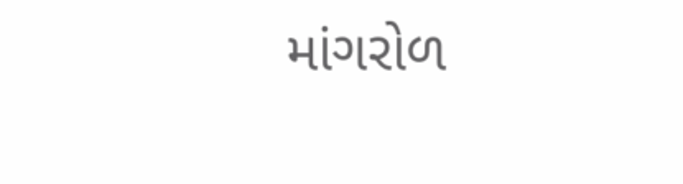માંગરોળ